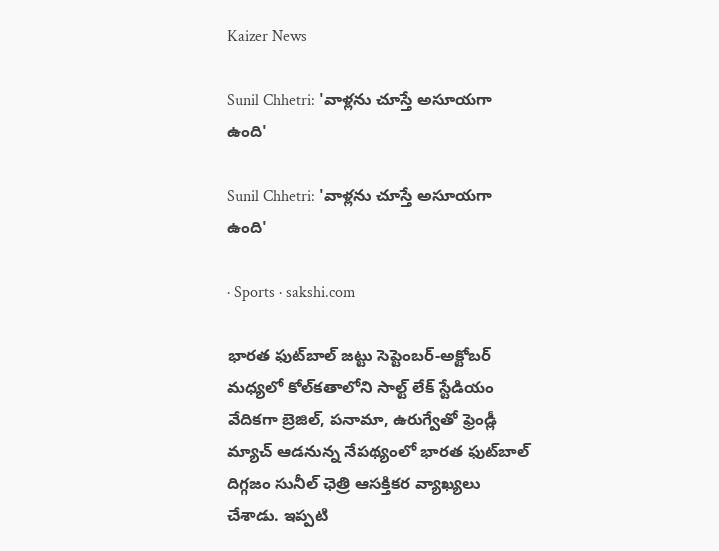Kaizer News

Sunil Chhetri: 'వాళ్ల‌ను చూస్తే అసూయ‌గా ఉంది'

Sunil Chhetri: 'వాళ్ల‌ను చూస్తే అసూయ‌గా ఉంది'

· Sports · sakshi.com

భార‌త ఫుట్‌బాల్ జ‌ట్టు సెప్టెంబ‌ర్‌-అక్టోబ‌ర్ మ‌ధ్య‌లో కోల్‌క‌తాలోని సాల్ట్ లేక్ స్టేడియం వేదిక‌గా బ్రెజిల్‌, ప‌నామా, ఉరుగ్వేతో ఫ్రెండ్లీ మ్యాచ్ ఆడ‌నున్న నేప‌థ్యంలో భార‌త ఫుట్‌బాల్ దిగ్గ‌జం సునీల్ ఛెత్రి ఆస‌క్తిక‌ర వ్యాఖ్య‌లు చేశాడు. ఇప్ప‌టి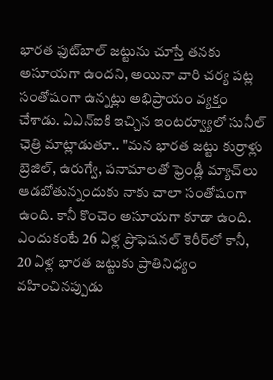భార‌త ఫుట్‌బాల్ జ‌ట్టును చూస్తే త‌న‌కు అసూయగా ఉంద‌ని, అయినా వారి చ‌ర్య ప‌ట్ల సంతోషంగా ఉన్న‌ట్లు అభిప్రాయం వ్య‌క్తం చేశాడు. ఏఎన్ఐకి ఇచ్చిన ఇంట‌ర్వ్యూలో సునీల్ ఛెత్రి మాట్లాడుతూ.. "మ‌న భార‌త జ‌ట్టు కుర్రాళ్లు బ్రెజిల్‌, ఉరుగ్వే, ప‌నామాల‌తో ఫ్రెండ్లీ మ్యాచ్‌లు ఆడబోతున్నందుకు నాకు చాలా సంతోషంగా ఉంది. కానీ కొంచెం అసూయ‌గా కూడా ఉంది. ఎందుకంటే 26 ఏళ్ల ప్రొఫెష‌నల్ కెరీర్‌లో కానీ, 20 ఏళ్ల భార‌త జ‌ట్టుకు ప్రాతినిధ్యం వ‌హించిన‌ప్పుడు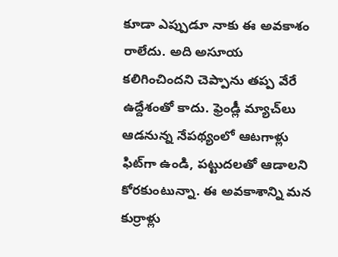కూడా ఎప్పుడూ నాకు ఈ అవ‌కాశం రాలేదు. అది అసూయ క‌లిగించింద‌ని చెప్పాను త‌ప్ప వేరే ఉద్దేశంతో కాదు. ఫ్రెండ్లీ మ్యాచ్‌లు ఆడ‌నున్న నేప‌థ్యంలో ఆట‌గాళ్లు ఫిట్‌గా ఉండి, ప‌ట్టుద‌ల‌తో ఆడాల‌ని కోర‌కుంటున్నా. ఈ అవ‌కాశాన్ని మ‌న కుర్రాళ్లు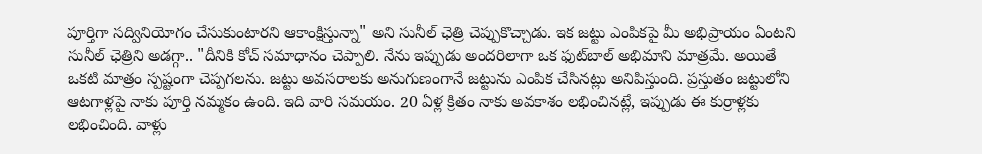పూర్తిగా స‌ద్వినియోగం చేసుకుంటార‌ని ఆకాంక్షిస్తున్నా" అని సునీల్ ఛెత్రి చెప్పుకొచ్చాడు. ఇక జ‌ట్టు ఎంపిక‌పై మీ అభిప్రాయం ఏంట‌ని సునీల్ ఛెత్రిని అడ‌గ్గా.. "దీనికి కోచ్ సమాధానం చెప్పాలి. నేను ఇప్పుడు అందరిలాగా ఒక ఫుట్‌బాల్‌ అభిమాని మాత్ర‌మే. అయితే ఒకటి మాత్రం స్ప‌ష్టంగా చెప్ప‌గ‌ల‌ను. జ‌ట్టు అవ‌స‌రాల‌కు అనుగుణంగానే జ‌ట్టును ఎంపిక చేసిన‌ట్లు అనిపిస్తుంది. ప్ర‌స్తుతం జ‌ట్టులోని ఆట‌గాళ్ల‌పై నాకు పూర్తి న‌మ్మ‌కం ఉంది. ఇది వారి స‌మ‌యం. 20 ఏళ్ల క్రితం నాకు అవ‌కాశం ల‌భించిన‌ట్లే, ఇప్పుడు ఈ కుర్రాళ్ల‌కు ల‌భించింది. వాళ్లు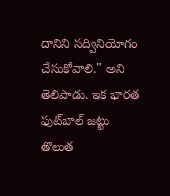దానిని స‌ద్వినియోగం చేసుకోవాలి." అని తెలిపాడు. ఇక భార‌త ఫుట్‌బాల్ జ‌ట్టు తొలుత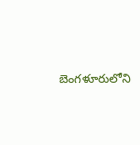బెంగ‌ళూరులోని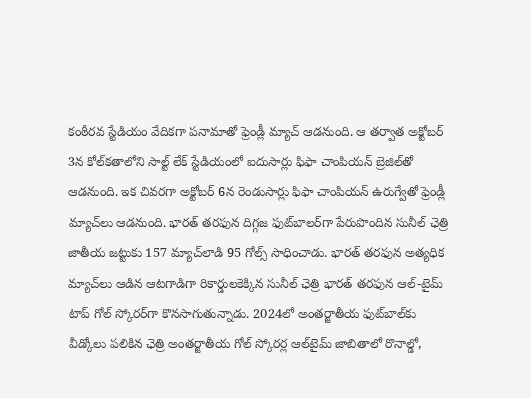కంఠీర‌వ స్టేడియం వేదిక‌గా ప‌నామాతో ఫ్రెండ్లీ మ్యాచ్ ఆడ‌నుంది. ఆ త‌ర్వాత అక్టోబ‌ర్ 3న కోల్‌క‌తాలోని సాల్ట్ లేక్ స్టేడియంలో ఐదుసార్లు ఫిఫా చాంపియ‌న్ బ్రెజిల్‌తో ఆడ‌నుంది. ఇక చివ‌ర‌గా అక్టోబ‌ర్ 6న రెండుసార్లు ఫిఫా చాంపియ‌న్ ఉరుగ్వేతో ఫ్రెండ్లీ మ్యాచ్‌లు ఆడ‌నుంది. భార‌త్ త‌ర‌ఫున దిగ్గ‌జ ఫుట్‌బాల‌ర్‌గా పేరుపొందిన సునీల్ ఛెత్రి జాతీయ జ‌ట్టుకు 157 మ్యాచ్‌లాడి 95 గోల్స్ సాధించాడు. భార‌త్ త‌ర‌ఫున అత్య‌ధిక మ్యాచ్‌లు ఆడిన ఆట‌గాడిగా రికార్డుల‌కెక్కిన సునీల్ ఛెత్రి భార‌త్ త‌ర‌ఫున ఆల్‌-టైమ్ టాప్ గోల్ స్కోర‌ర్‌గా కొన‌సాగుతున్నాడు. 2024లో అంత‌ర్జాతీయ ఫుట్‌బాల్‌కు వీడ్కోలు ప‌లికిన ఛెత్రి అంత‌ర్జాతీయ గోల్ స్కోర‌ర్ల ఆల్‌టైమ్ జాబితాలో రొనాల్డో,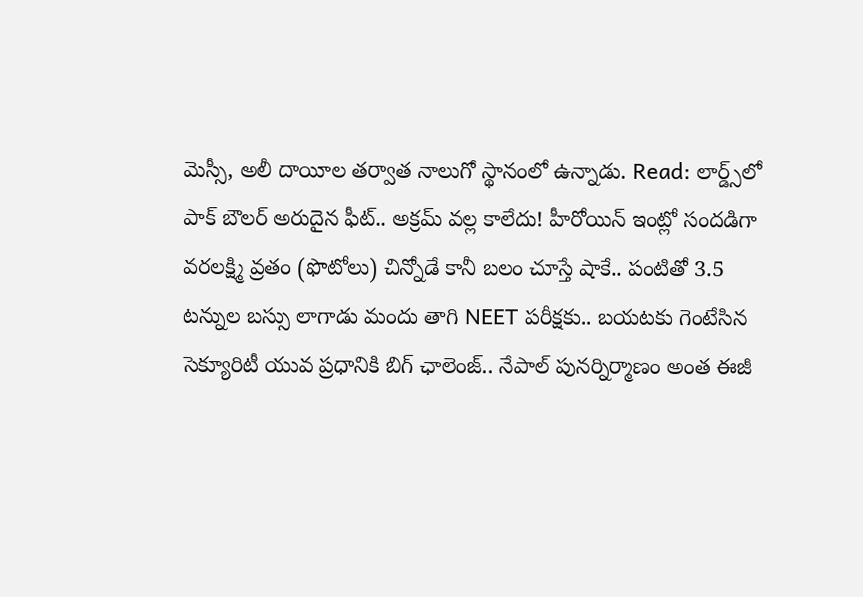మెస్సీ, అలీ దాయీల త‌ర్వాత నాలుగో స్థానంలో ఉన్నాడు. Read: లార్డ్స్‌లో పాక్ బౌల‌ర్ అరుదైన ఫీట్‌.. అక్ర‌మ్ వ‌ల్ల కాలేదు! హీరోయిన్ ఇంట్లో సందడిగా వరలక్ష‍్మి వ్రతం (ఫొటోలు) చిన్నోడే కానీ బలం చూస్తే షాకే.. పంటితో 3.5 టన్నుల బస్సు లాగాడు మందు తాగి NEET పరీక్షకు.. బయటకు గెంటేసిన సెక్యూరిటీ యువ ప్రధానికి బిగ్ ఛాలెంజ్.. నేపాల్ పునర్నిర్మాణం అంత ఈజీ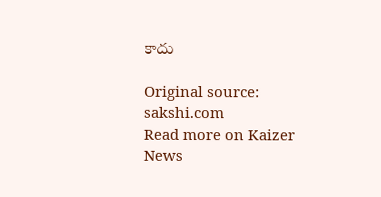కాదు

Original source: sakshi.com
Read more on Kaizer News